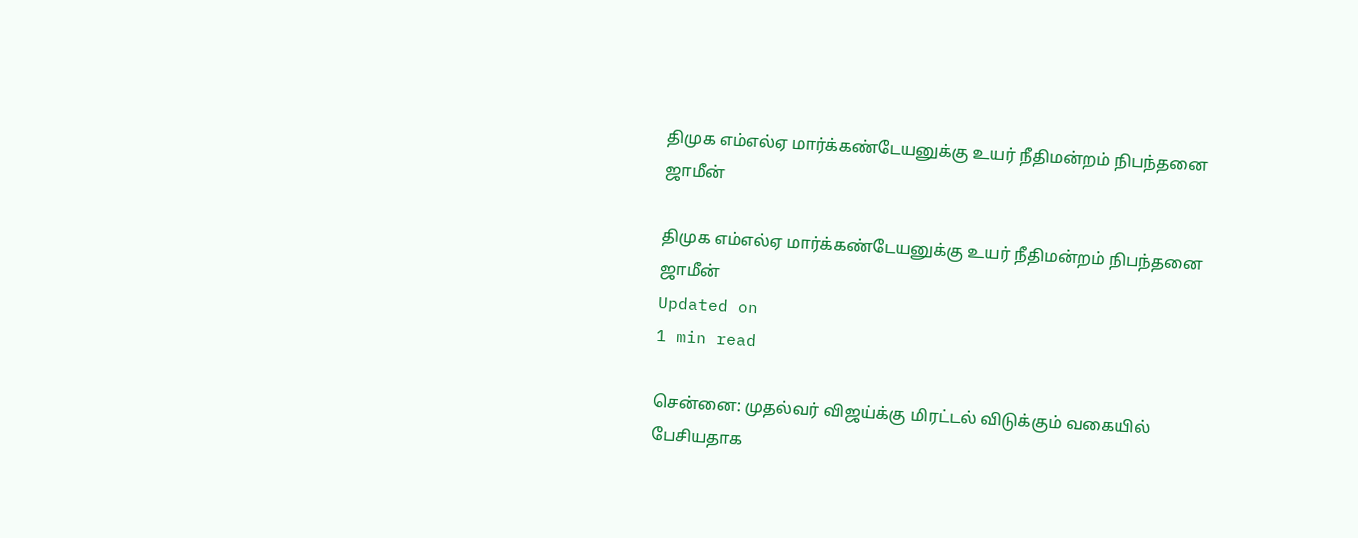திமுக எம்எல்ஏ மார்க்கண்டேயனுக்கு உயர் நீதிமன்றம் நிபந்தனை ஜாமீன்

திமுக எம்எல்ஏ மார்க்கண்டேயனுக்கு உயர் நீதிமன்றம் நிபந்தனை ஜாமீன்
Updated on
1 min read

சென்னை: முதல்வர் விஜய்க்கு மிரட்டல் விடுக்கும் வகையில் பேசியதாக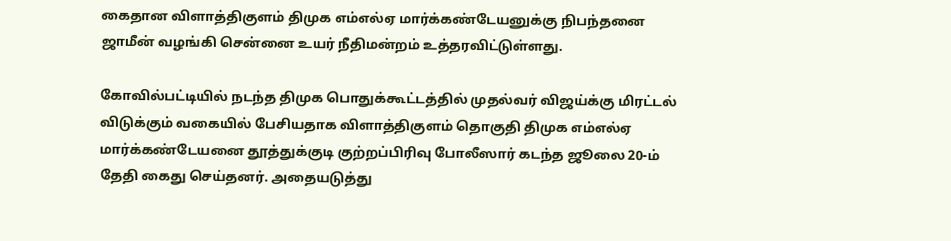கைதான விளாத்திகுளம் திமுக எம்எல்ஏ மார்க்கண்டேயனுக்கு நிபந்தனை ஜாமீன் வழங்கி சென்னை உயர் நீதிமன்றம் உத்தரவிட்டுள்ளது.

கோவில்பட்டியில் நடந்த திமுக பொதுக்கூட்டத்தில் முதல்வர் விஜய்க்கு மிரட்டல் விடுக்கும் வகையில் பேசியதாக விளாத்திகுளம் தொகுதி திமுக எம்எல்ஏ மார்க்கண்டேயனை தூத்துக்குடி குற்றப்பிரிவு போலீஸார் கடந்த ஜூலை 20-ம் தேதி கைது செய்தனர். அதையடுத்து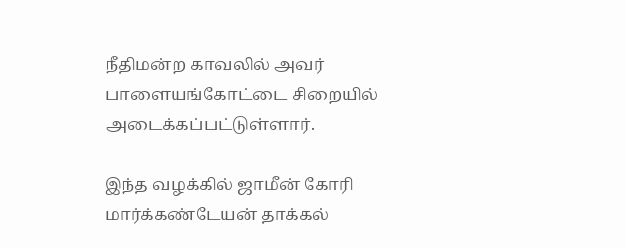நீதிமன்ற காவலில் அவர் பாளையங்கோட்டை சிறையில் அடைக்கப்பட்டுள்ளார்.

இந்த வழக்கில் ஜாமீன் கோரி மார்க்கண்டேயன் தாக்கல்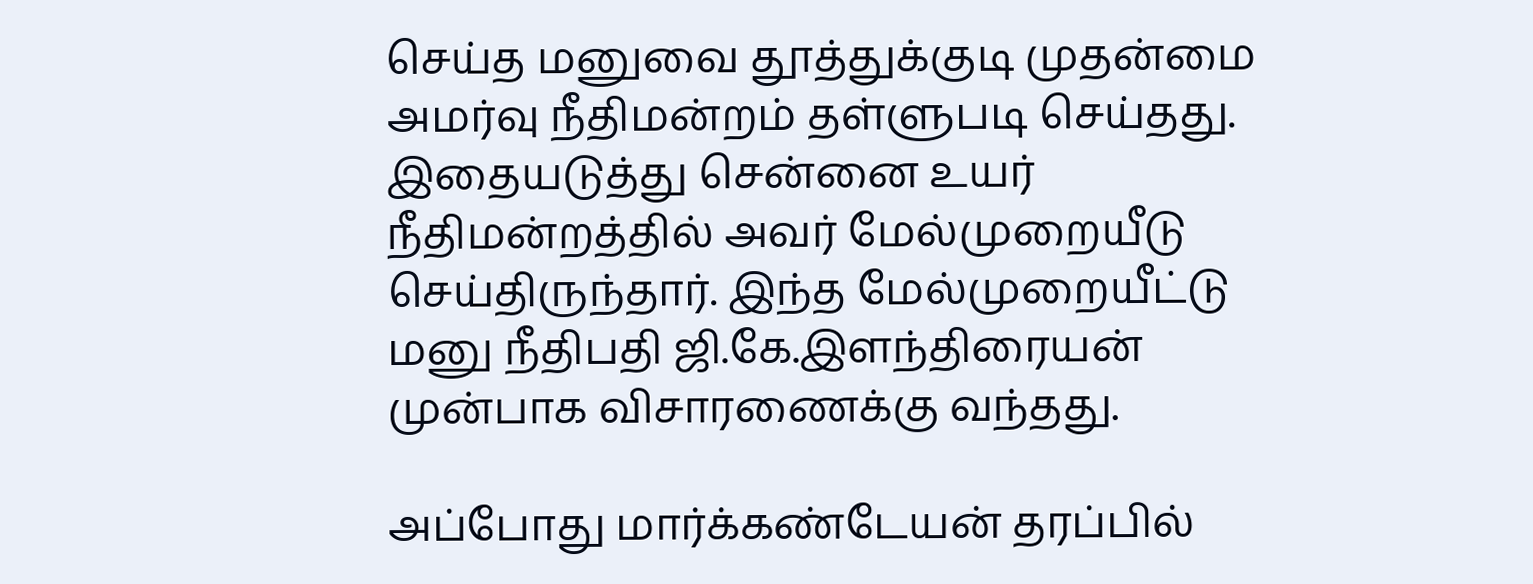செய்த மனுவை தூத்துக்குடி முதன்மை அமர்வு நீதிமன்றம் தள்ளுபடி செய்தது. இதையடுத்து சென்னை உயர் நீதிமன்றத்தில் அவர் மேல்முறையீடு செய்திருந்தார். இந்த மேல்முறையீட்டு மனு நீதிபதி ஜி.கே.இளந்திரையன் முன்பாக விசாரணைக்கு வந்தது.

அப்போது மார்க்கண்டேயன் தரப்பில்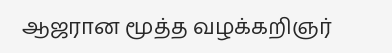ஆஜரான மூத்த வழக்கறிஞர்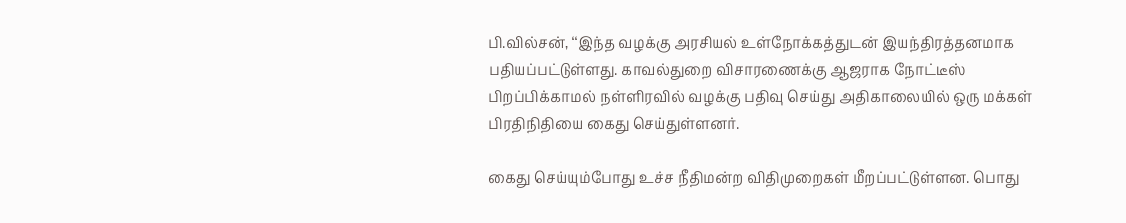பி.வில்சன், ‘‘இந்த வழக்கு அரசியல் உள்நோக்கத்துடன் இயந்திரத்தனமாக பதியப்பட்டுள்ளது. காவல்துறை விசாரணைக்கு ஆஜராக நோட்டீஸ் பிறப்பிக்காமல் நள்ளிரவில் வழக்கு பதிவு செய்து அதிகாலையில் ஒரு மக்கள் பிரதிநிதியை கைது செய்துள்ளனர்.

கைது செய்யும்போது உச்ச நீதிமன்ற விதிமுறைகள் மீறப்பட்டுள்ளன. பொது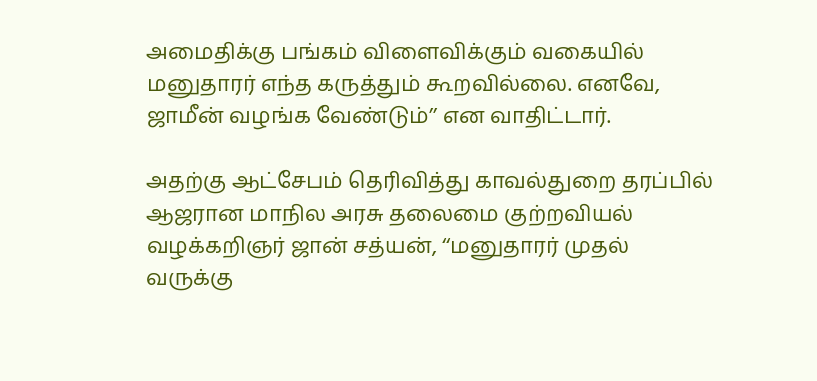அமைதிக்கு பங்கம் விளைவிக்கும் வகையில் மனுதாரர் எந்த கருத்தும் கூறவில்லை. எனவே, ஜாமீன் வழங்க வேண்டும்’’ என வாதிட்டார்.

அதற்கு ஆட்சேபம் தெரிவித்து காவல்துறை தரப்பில் ஆஜரான மாநில அரசு தலைமை குற்றவியல் வழக்கறிஞர் ஜான் சத்யன், ‘‘மனுதாரர் முதல் வருக்கு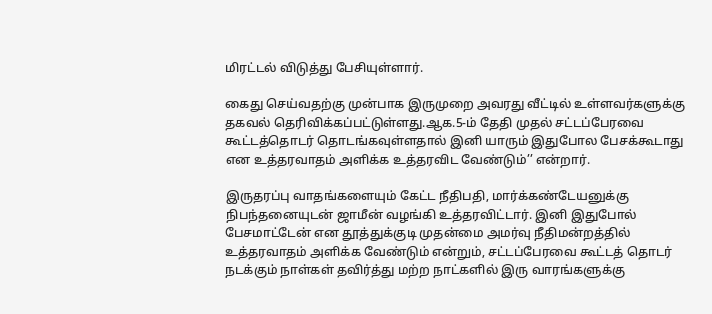மிரட்டல் விடுத்து பேசியுள்ளார்.

கைது செய்வதற்கு முன்பாக இருமுறை அவரது வீட்டில் உள்ளவர்களுக்கு தகவல் தெரிவிக்கப்பட்டுள்ளது.ஆக.5-ம் தேதி முதல் சட்டப்பேரவை கூட்டத்தொடர் தொடங்கவுள்ளதால் இனி யாரும் இதுபோல பேசக்கூடாது என உத்தரவாதம் அளிக்க உத்தரவிட வேண்டும்’’ என்றார்.

இருதரப்பு வாதங்களையும் கேட்ட நீதிபதி, மார்க்கண்டேயனுக்கு நிபந்தனையுடன் ஜாமீன் வழங்கி உத்தரவிட்டார். இனி இதுபோல் பேசமாட்டேன் என தூத்துக்குடி முதன்மை அமர்வு நீதிமன்றத்தில் உத்தரவாதம் அளிக்க வேண்டும் என்றும், சட்டப்பேரவை கூட்டத் தொடர் நடக்கும் நாள்கள் தவிர்த்து மற்ற நாட்களில் இரு வாரங்களுக்கு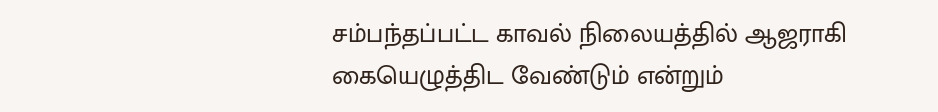சம்பந்தப்பட்ட காவல் நிலையத்தில் ஆஜராகி கையெழுத்திட வேண்டும் என்றும்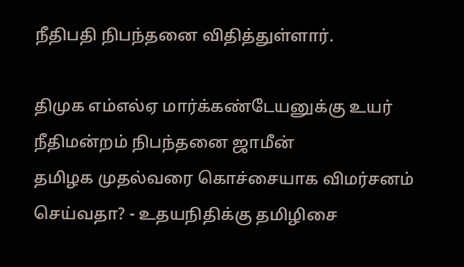நீதிபதி நிபந்தனை விதித்துள்ளார்.

திமுக எம்எல்ஏ மார்க்கண்டேயனுக்கு உயர் நீதிமன்றம் நிபந்தனை ஜாமீன்
தமிழக முதல்வரை கொச்சையாக விமர்சனம் செய்வதா? - உதயநிதிக்கு தமிழிசை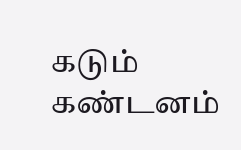கடும் கண்டனம்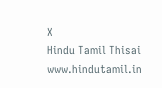X
Hindu Tamil Thisai
www.hindutamil.in